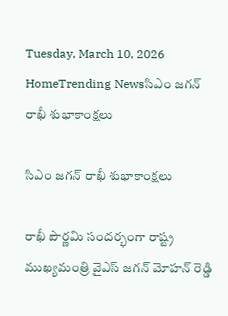Tuesday, March 10, 2026
HomeTrending Newsసిఎం జగన్ రాఖీ శుభాకాంక్షలు

సిఎం జగన్ రాఖీ శుభాకాంక్షలు

రాఖీ పౌర్ణమి సందర్భంగా రాష్ట్ర ముఖ్యమంత్రి వైఎస్ జగన్ మోహన్ రెడ్డి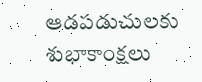ఆడపడుచులకు శుభాకాంక్షలు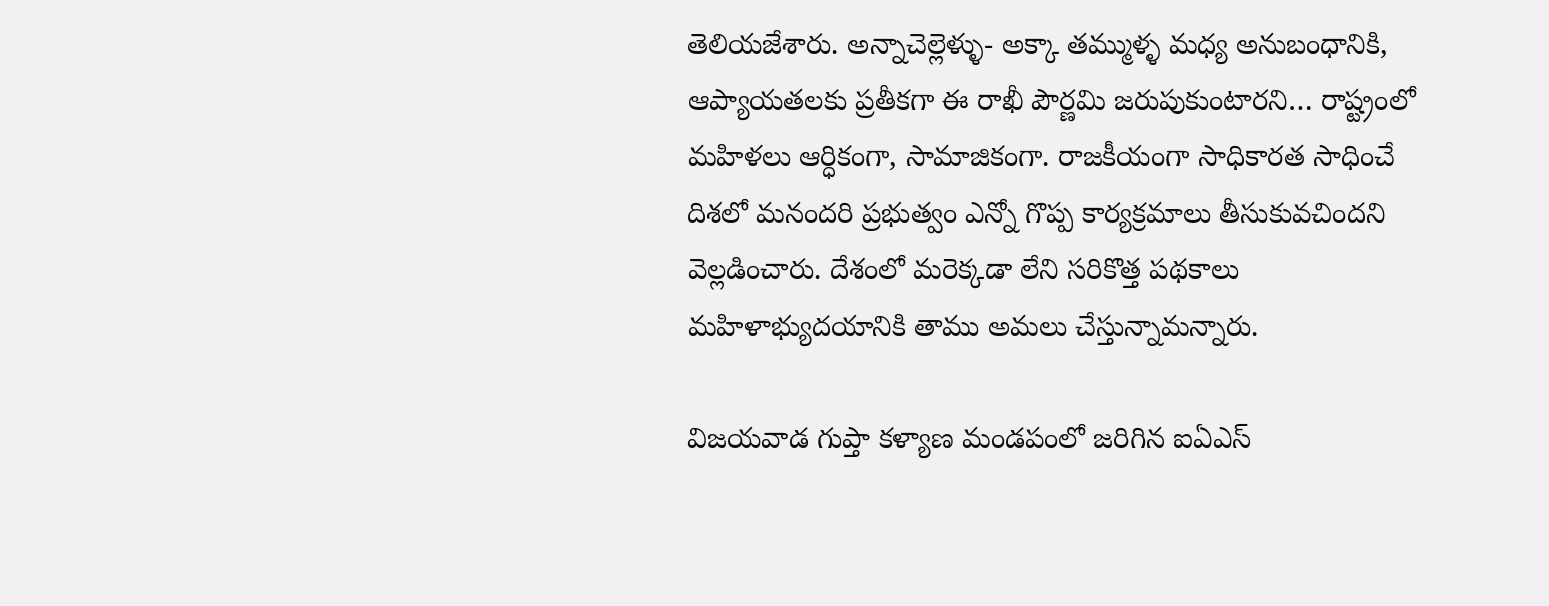తెలియజేశారు. అన్నాచెల్లెళ్ళు- అక్కా తమ్ముళ్ళ మధ్య అనుబంధానికి, ఆప్యాయతలకు ప్రతీకగా ఈ రాఖీ పౌర్ణమి జరుపుకుంటారని… రాష్ట్రంలో మహిళలు ఆర్ధికంగా, సామాజికంగా. రాజకీయంగా సాధికారత సాధించే దిశలో మనందరి ప్రభుత్వం ఎన్నో గొప్ప కార్యక్రమాలు తీసుకువచిందని వెల్లడించారు. దేశంలో మరెక్కడా లేని సరికొత్త పథకాలు మహిళాభ్యుదయానికి తాము అమలు చేస్తున్నామన్నారు.

విజయవాడ గుప్తా కళ్యాణ మండపంలో జరిగిన ఐఏఎస్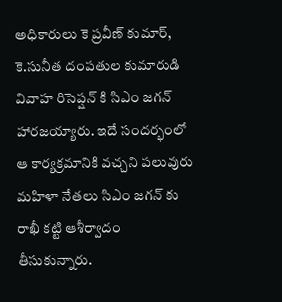అధికారులు కె ప్రవీణ్ కుమార్, కె.సునీత దంపతుల కుమారుడి వివాహ రిసెప్షన్ కి సిఎం జగన్ హారజయ్యారు. ఇదే సందర్భంలో ఆ కార్యక్రమానికి వచ్చని పలువురు మహిళా నేతలు సిఎం జగన్ కు రాఖీ కట్టి ఆశీర్వాదం తీసుకున్నారు.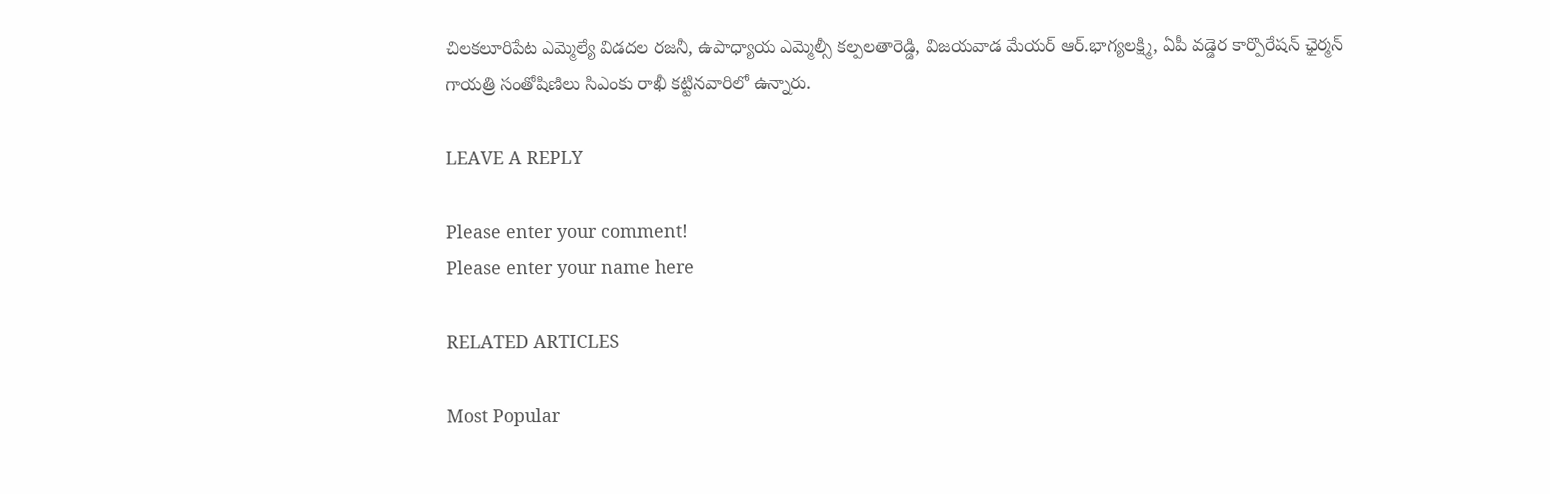చిలకలూరిపేట ఎమ్మెల్యే విడదల రజనీ, ఉపాధ్యాయ ఎమ్మెల్సీ కల్పలతారెడ్డి, విజయవాడ మేయర్ ఆర్.భాగ్యలక్ష్మి, ఏపీ వడ్డెర కార్పొరేషన్ ఛైర్మన్ గాయత్రి సంతోషిణిలు సిఎంకు రాఖీ కట్టినవారిలో ఉన్నారు.

LEAVE A REPLY

Please enter your comment!
Please enter your name here

RELATED ARTICLES

Most Popular